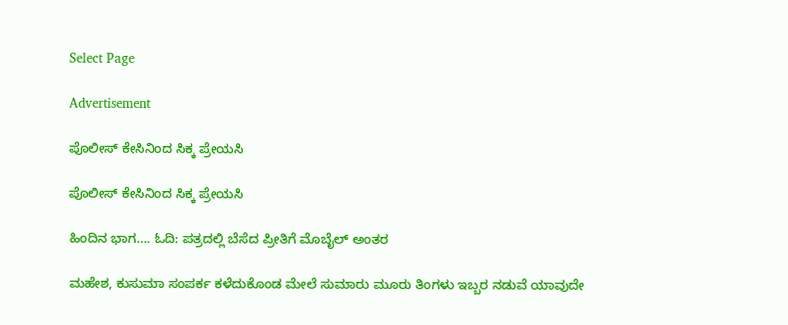Select Page

Advertisement

ಪೊಲೀಸ್ ಕೇಸಿನಿಂದ ಸಿಕ್ಕ ಪ್ರೇಯಸಿ

ಪೊಲೀಸ್ ಕೇಸಿನಿಂದ ಸಿಕ್ಕ ಪ್ರೇಯಸಿ

ಹಿಂದಿನ ಭಾಗ…. ಓದಿ: ಪತ್ರದಲ್ಲಿ ಬೆಸೆದ ಪ್ರೀತಿಗೆ ಮೊಬೈಲ್ ಅಂತರ

ಮಹೇಶ, ಕುಸುಮಾ ಸಂಪರ್ಕ ಕಳೆದುಕೊಂಡ ಮೇಲೆ ಸುಮಾರು ಮೂರು ತಿಂಗಳು ಇಬ್ಬರ ನಡುವೆ ಯಾವುದೇ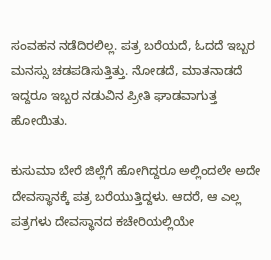ಸಂವಹನ ನಡೆದಿರಲಿಲ್ಲ. ಪತ್ರ ಬರೆಯದೆ, ಓದದೆ ಇಬ್ಬರ ಮನಸ್ಸು ಚಡಪಡಿಸುತ್ತಿತ್ತು. ನೋಡದೆ, ಮಾತನಾಡದೆ ಇದ್ದರೂ ಇಬ್ಬರ ನಡುವಿನ ಪ್ರೀತಿ ಘಾಡವಾಗುತ್ತ ಹೋಯಿತು.

ಕುಸುಮಾ ಬೇರೆ ಜಿಲ್ಲೆಗೆ ಹೋಗಿದ್ದರೂ ಅಲ್ಲಿಂದಲೇ ಅದೇ ದೇವಸ್ಥಾನಕ್ಕೆ ಪತ್ರ ಬರೆಯುತ್ತಿದ್ದಳು. ಆದರೆ, ಆ ಎಲ್ಲ ಪತ್ರಗಳು ದೇವಸ್ಥಾನದ ಕಚೇರಿಯಲ್ಲಿಯೇ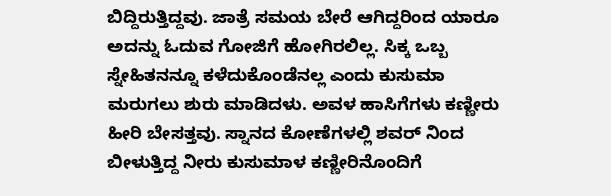ಬಿದ್ದಿರುತ್ತಿದ್ದವು. ಜಾತ್ರೆ ಸಮಯ ಬೇರೆ ಆಗಿದ್ದರಿಂದ ಯಾರೂ ಅದನ್ನು ಓದುವ ಗೋಜಿಗೆ ಹೋಗಿರಲಿಲ್ಲ. ಸಿಕ್ಕ ಒಬ್ಬ ಸ್ನೇಹಿತನನ್ನೂ ಕಳೆದುಕೊಂಡೆನಲ್ಲ ಎಂದು ಕುಸುಮಾ ಮರುಗಲು ಶುರು ಮಾಡಿದಳು. ಅವಳ ಹಾಸಿಗೆಗಳು ಕಣ್ಣೀರು ಹೀರಿ ಬೇಸತ್ತವು. ಸ್ನಾನದ ಕೋಣೆಗಳಲ್ಲಿ ಶವರ್ ನಿಂದ ಬೀಳುತ್ತಿದ್ದ ನೀರು ಕುಸುಮಾಳ ಕಣ್ಣೀರಿನೊಂದಿಗೆ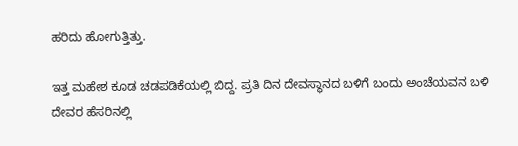ಹರಿದು ಹೋಗುತ್ತಿತ್ತು.

ಇತ್ತ ಮಹೇಶ ಕೂಡ ಚಡಪಡಿಕೆಯಲ್ಲಿ ಬಿದ್ದ. ಪ್ರತಿ ದಿನ ದೇವಸ್ಥಾನದ ಬಳಿಗೆ ಬಂದು ಅಂಚೆಯವನ ಬಳಿ ದೇವರ ಹೆಸರಿನಲ್ಲಿ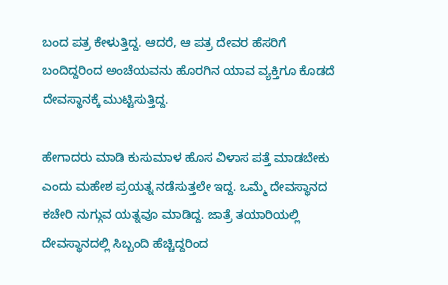ಬಂದ ಪತ್ರ ಕೇಳುತ್ತಿದ್ದ. ಆದರೆ, ಆ ಪತ್ರ ದೇವರ ಹೆಸರಿಗೆ ಬಂದಿದ್ದರಿಂದ ಅಂಚೆಯವನು ಹೊರಗಿನ ಯಾವ ವ್ಯಕ್ತಿಗೂ ಕೊಡದೆ ದೇವಸ್ಥಾನಕ್ಕೆ ಮುಟ್ಟಿಸುತ್ತಿದ್ದ.

ಹೇಗಾದರು ಮಾಡಿ ಕುಸುಮಾಳ ಹೊಸ ವಿಳಾಸ ಪತ್ತೆ ಮಾಡಬೇಕು ಎಂದು ಮಹೇಶ ಪ್ರಯತ್ನ ನಡೆಸುತ್ತಲೇ ಇದ್ದ. ಒಮ್ಮೆ ದೇವಸ್ಥಾನದ ಕಚೇರಿ ನುಗ್ಗುವ ಯತ್ನವೂ ಮಾಡಿದ್ದ. ಜಾತ್ರೆ ತಯಾರಿಯಲ್ಲಿ ದೇವಸ್ಥಾನದಲ್ಲಿ ಸಿಬ್ಬಂದಿ ಹೆಚ್ಚಿದ್ದರಿಂದ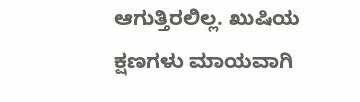ಆಗುತ್ತಿರಲಿಲ್ಲ. ಖುಷಿಯ ಕ್ಷಣಗಳು ಮಾಯವಾಗಿ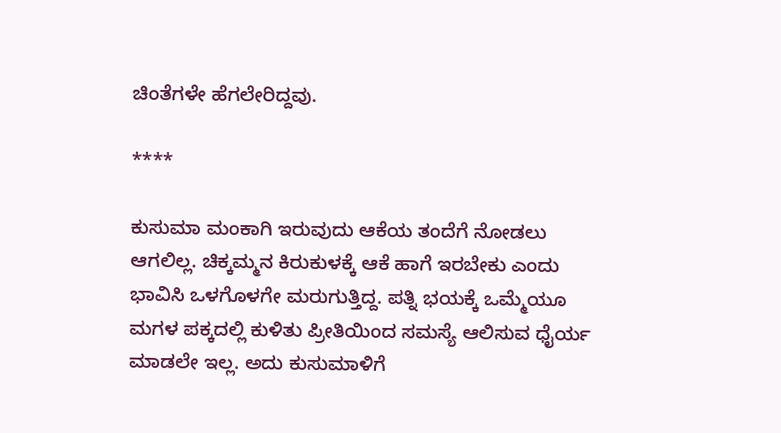ಚಿಂತೆಗಳೇ ಹೆಗಲೇರಿದ್ದವು.

****

ಕುಸುಮಾ ಮಂಕಾಗಿ ಇರುವುದು ಆಕೆಯ ತಂದೆಗೆ ನೋಡಲು ಆಗಲಿಲ್ಲ. ಚಿಕ್ಕಮ್ಮನ ಕಿರುಕುಳಕ್ಕೆ ಆಕೆ ಹಾಗೆ ಇರಬೇಕು ಎಂದು ಭಾವಿಸಿ ಒಳಗೊಳಗೇ ಮರುಗುತ್ತಿದ್ದ. ಪತ್ನಿ ಭಯಕ್ಕೆ ಒಮ್ಮೆಯೂ ಮಗಳ ಪಕ್ಕದಲ್ಲಿ ಕುಳಿತು ಪ್ರೀತಿಯಿಂದ ಸಮಸ್ಯೆ ಆಲಿಸುವ ಧೈರ್ಯ ಮಾಡಲೇ ಇಲ್ಲ. ಅದು ಕುಸುಮಾಳಿಗೆ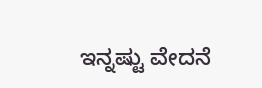ಇನ್ನಷ್ಟು ವೇದನೆ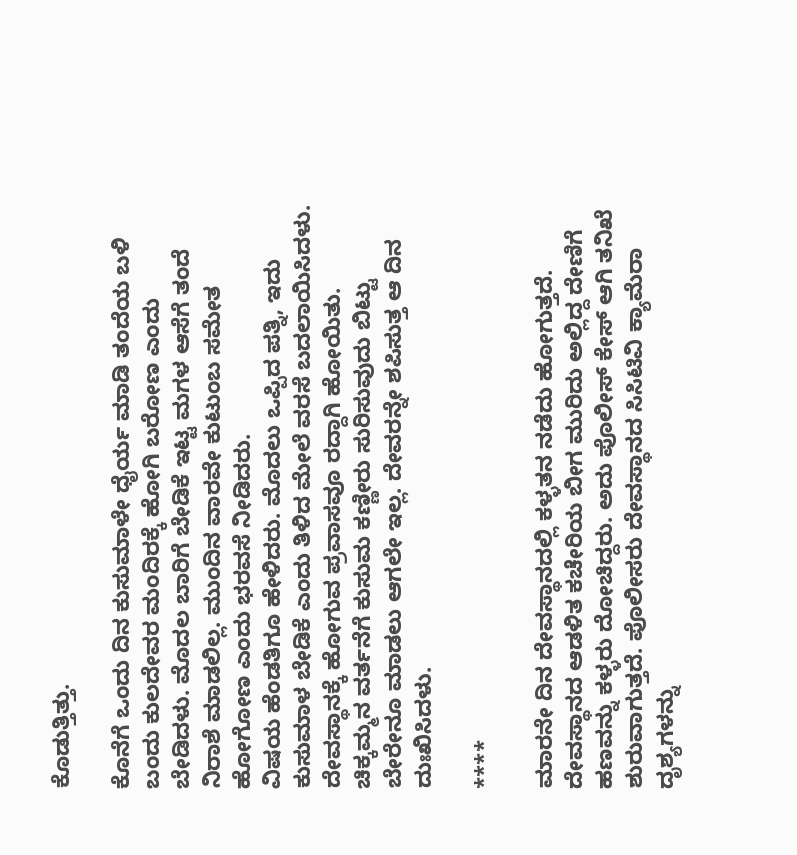ಕೊಡುತ್ತಿತ್ತು.

ಕೊನೆಗೆ ಒಂದು ದಿನ ಕುಸುಮಾಳೇ ಧೈರ್ಯ ಮಾಡಿ ತಂದೆಯ ಬಳಿ ಬಂದು ಕುಲದೇವರ ಮಂದಿರಕ್ಕೆ ಹೋಗಿ ಬರೋಣ ಎಂದು ಬೇಡಿದಳು. ಮೊದಲ ಬಾರಿಗೆ ಬೇಡಿಕೆ ಇಟ್ಟ ಮಗಳ ಆಸೆಗೆ ತಂದೆ ನಿರಾಶೆ ಮಾಡಲಿಲ್ಲ. ಮುಂದಿನ ವಾರವೇ ಕುಟುಂಬ ಸಮೇತ ಹೋಗೋಣ ಎಂದು ಭರವಸೆ ನೀಡಿದರು.
ವಿಷಯ ಹೆಂಡತಿಗೂ ಹೇಳಿದರು. ಮೊದಲು ಒಪ್ಪಿದ ಪತ್ನಿ, ಇದು ಕುಸುಮಾಳ ಬೇಡಿಕೆ ಎಂದು ತಿಳಿದ ಮೇಲೆ ವರಸೆ ಬದಲಾಯಿಸಿದಳು. ದೇವಸ್ಥಾನಕ್ಕೆ ಹೋಗುವ ಪ್ರವಾಸವೂ ರದ್ದಾಗಿ ಹೋಯಿತು. ಚಿಕ್ಕಮ್ಮನ ವರ್ತನೆಗೆ ಕುಸುಮ ಕಣ್ಣೀರು ಸುರಿಸುವುದು ಬಿಟ್ಟು ಬೇರೇನೂ ಮಾಡಲು ಆಗಲೇ ಇಲ್ಲ. ದೇವರನ್ನೇ ಶಪಿಸುತ್ತ ಆ ದಿನ ದುಃಖಿಸಿದಳು.

****

ಮಾರನೇ ದಿನ ದೇವಸ್ಥಾನದಲ್ಲಿ ಕಳ್ಳತನ ನಡೆದು ಹೋಗುತ್ತದೆ. ದೇವಸ್ಥಾನದ ಆಡಳಿತ ಕಚೇರಿಯ ಬೀಗ ಮುರಿದು ಅಲ್ಲಿದ್ದ ದೇಣಿಗೆ ಹಣವನ್ನು ಕಳ್ಳರು ದೋಚಿದ್ದರು. ಅದು ಪೊಲೀಸ್ ಕೇಸ್ ಆಗಿ ತನಿಖೆ ಶುರುವಾಗುತ್ತದೆ. ಪೊಲೀಸರು ದೇವಸ್ಥಾನದ ಸಿಸಿಟಿವಿ ಕ್ಯಾಮೆರಾ ದೃಶ್ಯಗಳನ್ನು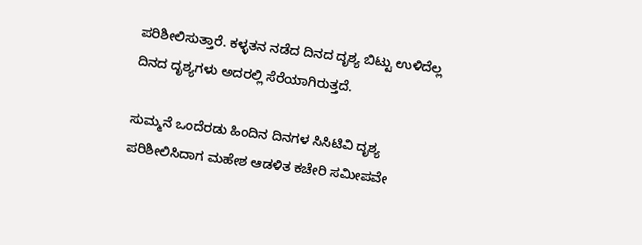ಪರಿಶೀಲಿಸುತ್ತಾರೆ. ಕಳ್ಳತನ ನಡೆದ ದಿನದ ದೃಶ್ಯ ಬಿಟ್ಟು ಉಳಿದೆಲ್ಲ ದಿನದ ದೃಶ್ಯಗಳು ಅದರಲ್ಲಿ ಸೆರೆಯಾಗಿರುತ್ತದೆ.

ಸುಮ್ಮನೆ ಒಂದೆರಡು ಹಿಂದಿನ ದಿನಗಳ ಸಿಸಿಟಿವಿ ದೃಶ್ಯ ಪರಿಶೀಲಿಸಿದಾಗ ಮಹೇಶ ಆಡಳಿತ ಕಚೇರಿ ಸಮೀಪವೇ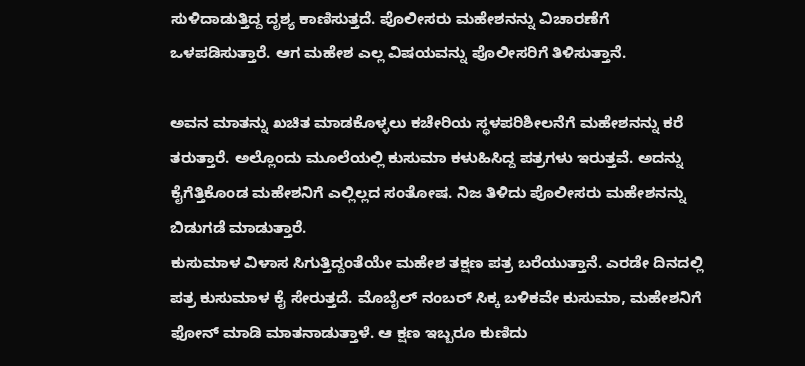ಸುಳಿದಾಡುತ್ತಿದ್ದ ದೃಶ್ಯ ಕಾಣಿಸುತ್ತದೆ. ಪೊಲೀಸರು ಮಹೇಶನನ್ನು ವಿಚಾರಣೆಗೆ ಒಳಪಡಿಸುತ್ತಾರೆ. ಆಗ ಮಹೇಶ ಎಲ್ಲ ವಿಷಯವನ್ನು ಪೊಲೀಸರಿಗೆ ತಿಳಿಸುತ್ತಾನೆ.

ಅವನ ಮಾತನ್ನು ಖಚಿತ ಮಾಡಕೊಳ್ಳಲು ಕಚೇರಿಯ ಸ್ಥಳಪರಿಶೀಲನೆಗೆ ಮಹೇಶನನ್ನು ಕರೆ ತರುತ್ತಾರೆ. ಅಲ್ಲೊಂದು ಮೂಲೆಯಲ್ಲಿ ಕುಸುಮಾ ಕಳುಹಿಸಿದ್ದ ಪತ್ರಗಳು ಇರುತ್ತವೆ. ಅದನ್ನು ಕೈಗೆತ್ತಿಕೊಂಡ ಮಹೇಶನಿಗೆ ಎಲ್ಲಿಲ್ಲದ ಸಂತೋಷ. ನಿಜ ತಿಳಿದು ಪೊಲೀಸರು ಮಹೇಶನನ್ನು ಬಿಡುಗಡೆ ಮಾಡುತ್ತಾರೆ.
ಕುಸುಮಾಳ ವಿಳಾಸ ಸಿಗುತ್ತಿದ್ದಂತೆಯೇ ಮಹೇಶ ತಕ್ಷಣ ಪತ್ರ ಬರೆಯುತ್ತಾನೆ. ಎರಡೇ ದಿನದಲ್ಲಿ ಪತ್ರ ಕುಸುಮಾಳ ಕೈ ಸೇರುತ್ತದೆ. ಮೊಬೈಲ್ ನಂಬರ್ ಸಿಕ್ಕ ಬಳಿಕವೇ ಕುಸುಮಾ, ಮಹೇಶನಿಗೆ ಫೋನ್ ಮಾಡಿ ಮಾತನಾಡುತ್ತಾಳೆ. ಆ ಕ್ಷಣ ಇಬ್ಬರೂ ಕುಣಿದು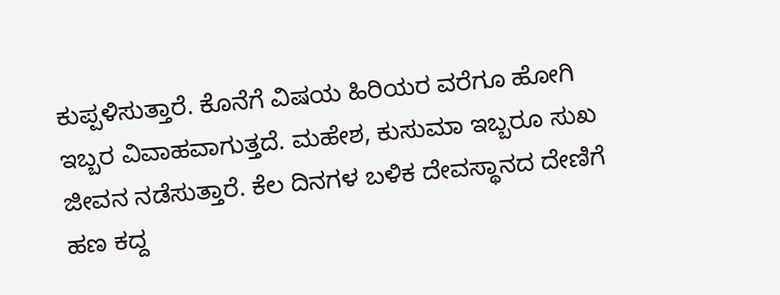ಕುಪ್ಪಳಿಸುತ್ತಾರೆ. ಕೊನೆಗೆ ವಿಷಯ ಹಿರಿಯರ ವರೆಗೂ ಹೋಗಿ ಇಬ್ಬರ ವಿವಾಹವಾಗುತ್ತದೆ. ಮಹೇಶ, ಕುಸುಮಾ ಇಬ್ಬರೂ ಸುಖ ಜೀವನ ನಡೆಸುತ್ತಾರೆ. ಕೆಲ ದಿನಗಳ ಬಳಿಕ ದೇವಸ್ಥಾನದ ದೇಣಿಗೆ ಹಣ ಕದ್ದ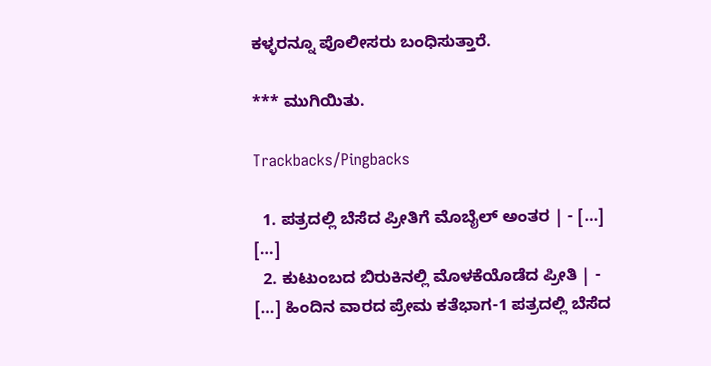ಕಳ್ಳರನ್ನೂ ಪೊಲೀಸರು ಬಂಧಿಸುತ್ತಾರೆ.

*** ಮುಗಿಯಿತು.

Trackbacks/Pingbacks

  1. ಪತ್ರದಲ್ಲಿ ಬೆಸೆದ ಪ್ರೀತಿಗೆ ಮೊಬೈಲ್ ಅಂತರ | - […] […]
  2. ಕುಟುಂಬದ ಬಿರುಕಿನಲ್ಲಿ ಮೊಳಕೆಯೊಡೆದ ಪ್ರೀತಿ | - […] ಹಿಂದಿನ ವಾರದ ಪ್ರೇಮ ಕತೆಭಾಗ-1 ಪತ್ರದಲ್ಲಿ ಬೆಸೆದ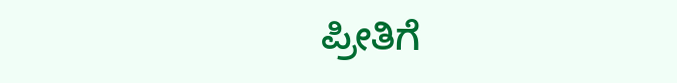ಪ್ರೀತಿಗೆ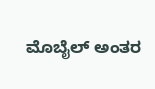ಮೊಬೈಲ್ ಅಂತರ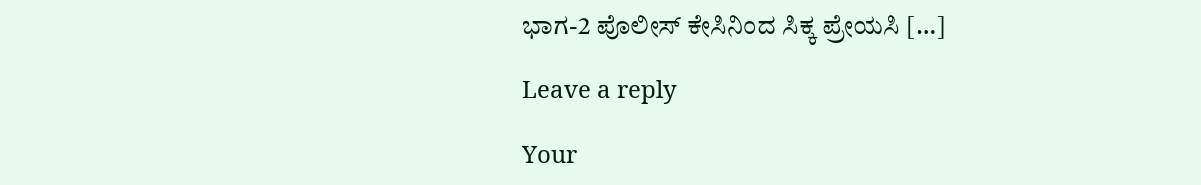ಭಾಗ-2 ಪೊಲೀಸ್ ಕೇಸಿನಿಂದ ಸಿಕ್ಕ ಪ್ರೇಯಸಿ […]

Leave a reply

Your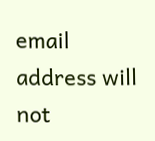email address will not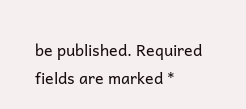be published. Required fields are marked *